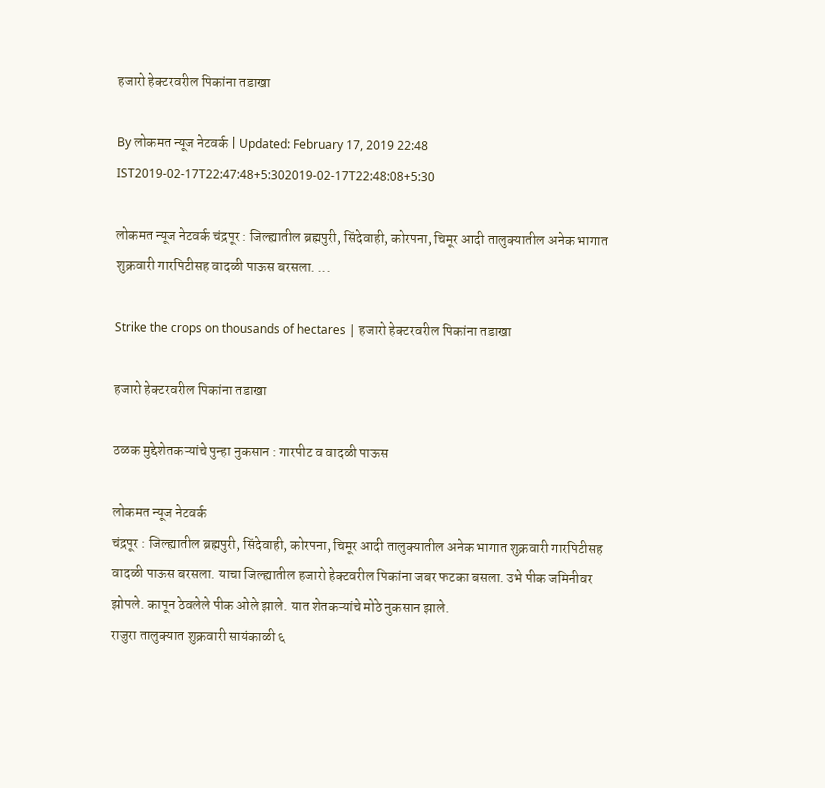हजारो हेक्टरवरील पिकांना तडाखा

By लोकमत न्यूज नेटवर्क | Updated: February 17, 2019 22:48 IST2019-02-17T22:47:48+5:302019-02-17T22:48:08+5:30

लोकमत न्यूज नेटवर्क चंद्रपूर : जिल्ह्यातील ब्रह्मपुरी, सिंदेवाही, कोरपना, चिमूर आदी तालुक्यातील अनेक भागात शुक्रवारी गारपिटीसह वादळी पाऊस बरसला. ...

Strike the crops on thousands of hectares | हजारो हेक्टरवरील पिकांना तडाखा

हजारो हेक्टरवरील पिकांना तडाखा

ठळक मुद्देशेतकऱ्यांचे पुन्हा नुकसान : गारपीट व वादळी पाऊस

लोकमत न्यूज नेटवर्क
चंद्रपूर : जिल्ह्यातील ब्रह्मपुरी, सिंदेवाही, कोरपना, चिमूर आदी तालुक्यातील अनेक भागात शुक्रवारी गारपिटीसह वादळी पाऊस बरसला. याचा जिल्ह्यातील हजारो हेक्टवरील पिकांना जबर फटका बसला. उभे पीक जमिनीवर झोपले. कापून ठेवलेले पीक ओले झाले. यात शेतकऱ्यांचे मोठे नुकसान झाले.
राजुरा तालुक्यात शुक्रवारी सायंकाळी ६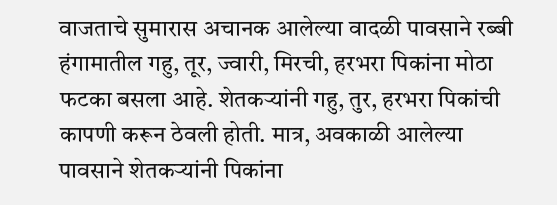वाजताचे सुमारास अचानक आलेल्या वादळी पावसाने रब्बी हंगामातील गहु, तूर, ज्वारी, मिरची, हरभरा पिकांना मोठा फटका बसला आहे. शेतकऱ्यांनी गहु, तुर, हरभरा पिकांची कापणी करून ठेवली होती. मात्र, अवकाळी आलेल्या पावसाने शेतकऱ्यांनी पिकांना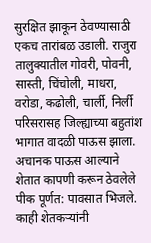सुरक्षित झाकून ठेवण्यासाठी एकच तारांबळ उडाली. राजुरा तालुक्यातील गोवरी, पोवनी, सास्ती, चिंचोली, माधरा, वरोडा, कढोली, चार्ली, निर्ली परिसरासह जिल्ह्याच्या बहुतांश भागात वादळी पाऊस झाला. अचानक पाऊस आल्याने शेतात कापणी करून ठेवलेले पीक पूर्णत: पावसात भिजले.
काही शेतकऱ्यांनी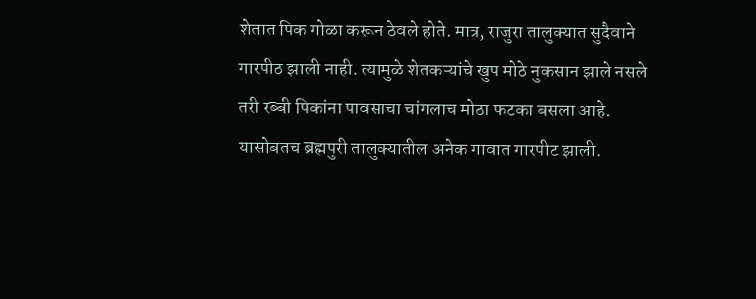शेतात पिक गोळा करून ठेवले होते. मात्र, राजुरा तालुक्यात सुदैवाने गारपीठ झाली नाही. त्यामुळे शेतकऱ्यांचे खुप मोठे नुकसान झाले नसले तरी रब्बी पिकांना पावसाचा चांगलाच मोठा फटका बसला आहे.
यासोबतच ब्रह्मपुरी तालुक्यातील अनेक गावात गारपीट झाली.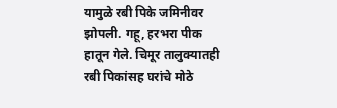यामुळे रबी पिके जमिनीवर झोपली. गहू, हरभरा पीक हातून गेले. चिमूर तालुक्यातही रबी पिकांसह घरांचे मोठे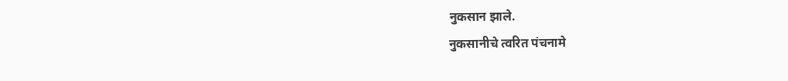नुकसान झाले.
नुकसानीचे त्वरित पंचनामे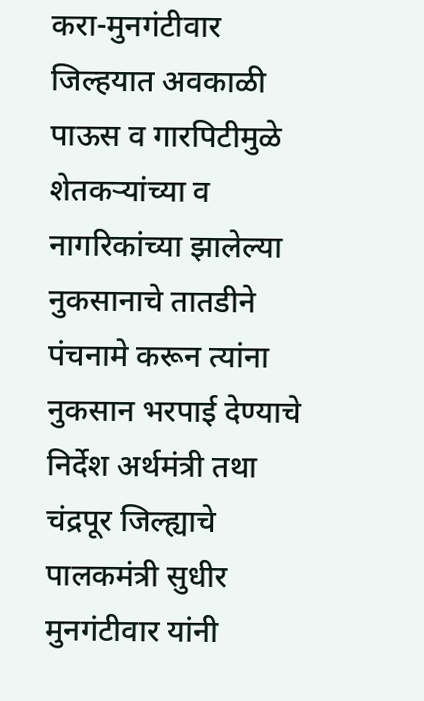करा-मुनगंटीवार
जिल्हयात अवकाळी पाऊस व गारपिटीमुळे शेतकऱ्यांच्या व नागरिकांच्या झालेल्या नुकसानाचे तातडीने पंचनामे करून त्यांना नुकसान भरपाई देण्याचे निर्देश अर्थमंत्री तथा चंद्रपूर जिल्ह्याचे पालकमंत्री सुधीर मुनगंटीवार यांनी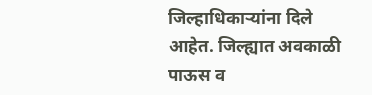जिल्हाधिकाऱ्यांना दिले आहेत. जिल्ह्यात अवकाळी पाऊस व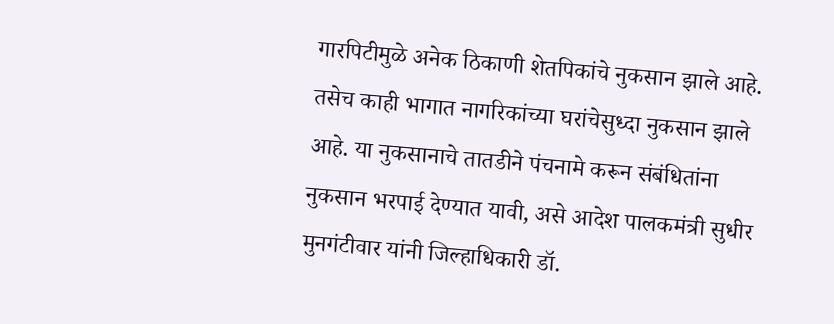गारपिटीमुळे अनेक ठिकाणी शेतपिकांचे नुकसान झाले आहे. तसेच काही भागात नागरिकांच्या घरांचेसुध्दा नुकसान झाले आहे. या नुकसानाचे तातडीने पंचनामे करून संबंधितांना नुकसान भरपाई देण्यात यावी, असे आदेश पालकमंत्री सुधीर मुनगंटीवार यांनी जिल्हाधिकारी डॉ.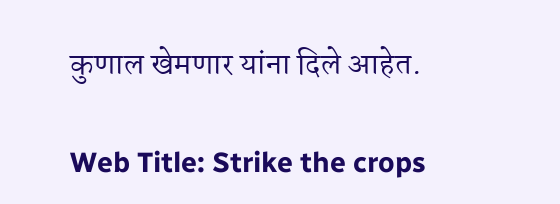कुणाल खेमणार यांना दिले आहेत.

Web Title: Strike the crops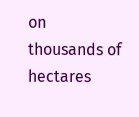on thousands of hectares